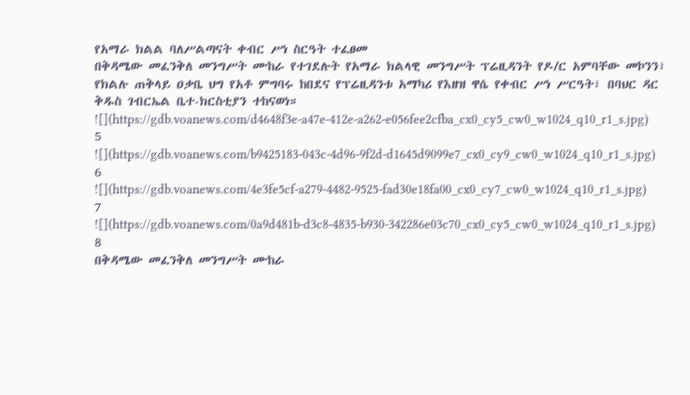የአማራ ክልል ባለሥልጣናት ቀብር ሥነ ስርዓት ተፈፀመ
በቅዳሜው መፈንቅለ መንግሥት ሙከራ የተገደሉት የአማራ ክልላዊ መንግሥት ፕሬዚዳንት የዶ/ር አምባቸው መኮንን፣ የክልሉ ጠቅላይ ዐቃቤ ህግ የአቶ ምግባሩ ከበደና የፕሬዚዳንቱ አማካሪ የእዘዝ ዋሴ የቀብር ሥነ ሥርዓት፣ በባህር ዳር ቅዱስ ገብርኤል ቤተ-ክርስቲያን ተከናወነ።
![](https://gdb.voanews.com/d4648f3e-a47e-412e-a262-e056fee2cfba_cx0_cy5_cw0_w1024_q10_r1_s.jpg)
5
![](https://gdb.voanews.com/b9425183-043c-4d96-9f2d-d1645d9099e7_cx0_cy9_cw0_w1024_q10_r1_s.jpg)
6
![](https://gdb.voanews.com/4e3fe5cf-a279-4482-9525-fad30e18fa00_cx0_cy7_cw0_w1024_q10_r1_s.jpg)
7
![](https://gdb.voanews.com/0a9d481b-d3c8-4835-b930-342286e03c70_cx0_cy5_cw0_w1024_q10_r1_s.jpg)
8
በቅዳሜው መፈንቅለ መንግሥት ሙከራ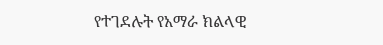የተገደሉት የአማራ ክልላዊ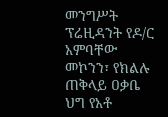መንግሥት ፕሬዚዳንት የዶ/ር አምባቸው መኮንን፣ የክልሉ ጠቅላይ ዐቃቤ ህግ የአቶ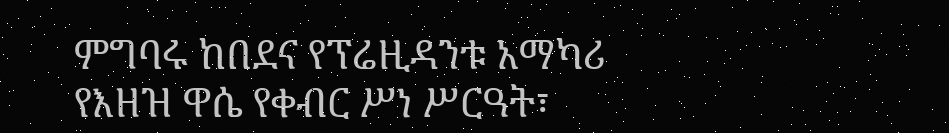ምግባሩ ከበደና የፕሬዚዳንቱ አማካሪ የእዘዝ ዋሴ የቀብር ሥነ ሥርዓት፣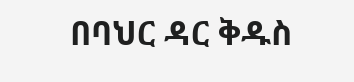በባህር ዳር ቅዱስ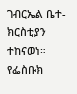ገብርኤል ቤተ-ክርስቲያን ተከናወነ።
የፌስቡክ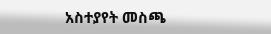አስተያየት መስጫ